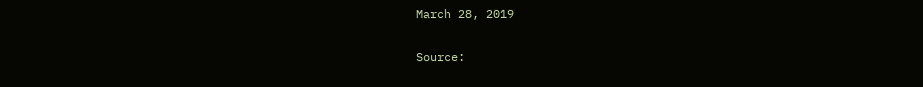March 28, 2019

Source: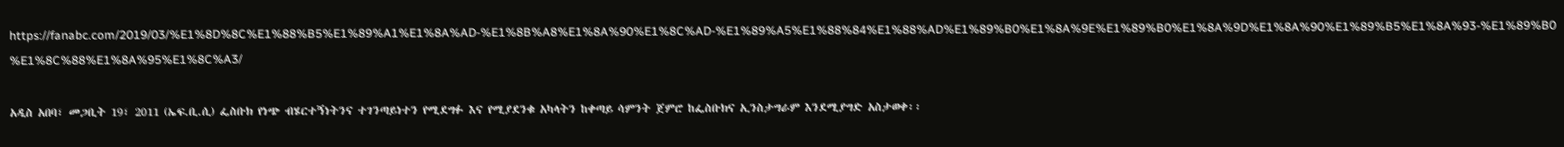https://fanabc.com/2019/03/%E1%8D%8C%E1%88%B5%E1%89%A1%E1%8A%AD-%E1%8B%A8%E1%8A%90%E1%8C%AD-%E1%89%A5%E1%88%84%E1%88%AD%E1%89%B0%E1%8A%9E%E1%89%B0%E1%8A%9D%E1%8A%90%E1%89%B5%E1%8A%93-%E1%89%B0%E1%8C%88%E1%8A%95%E1%8C%A3/

አዲስ አበባ፣ መጋቢት 19፣ 2011 (ኤፍ.ቢ.ሲ) ፌስቡክ የነጭ ብሄርተኝነትንና ተገንጣይነተን የሚደግፉ እና የሚያደንቁ አካላትን ከቀጣይ ሳምንት ጀምሮ ከፌስቡክና ኢንስታግራም እንደሚያግድ አስታወቀ፡፡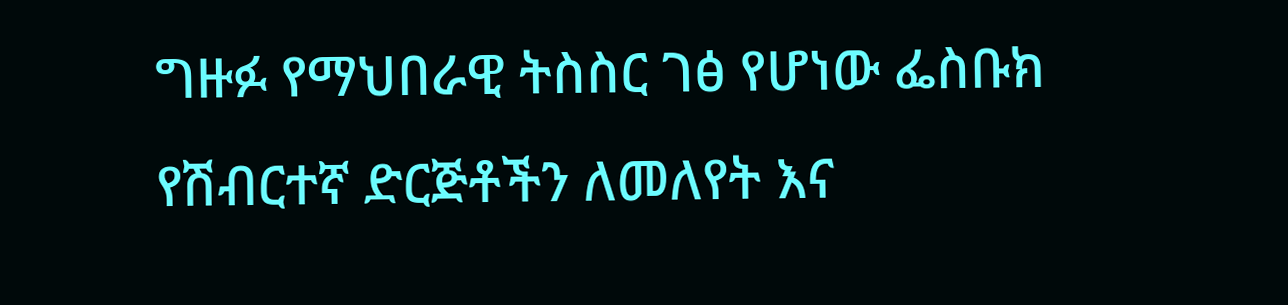ግዙፉ የማህበራዊ ትስስር ገፅ የሆነው ፌስቡክ የሽብርተኛ ድርጅቶችን ለመለየት እና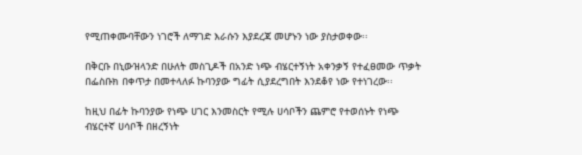የሚጠቀሙባቸውን ነገሮች ለማገድ እራሱን እያደረጃ መሆኑን ነው ያስታወቀው፡፡

በቅርቡ በኒውዝላንድ በሁለት መስጊዶች በአንድ ነጭ ብሄርተኝነት አቀንቃኝ የተፈፀመው ጥቃት በፌስቡክ በቀጥታ በመተላለፉ ኩባንያው ግፊት ሲያደረግበት እንደቆየ ነው የተነገረው፡፡

ከዚህ በፊት ኩባንያው የነጭ ሀገር እንመስርት የሚሉ ሀሳቦችን ጨምሮ የተወሰኑት የነጭ ብሄርተኛ ሀሳቦች በዘረኝነት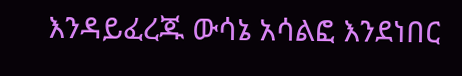እንዳይፈረጁ ውሳኔ አሳልፎ እንደነበር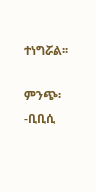ተነግሯል፡፡

ምንጭ፡-ቢቢሲ